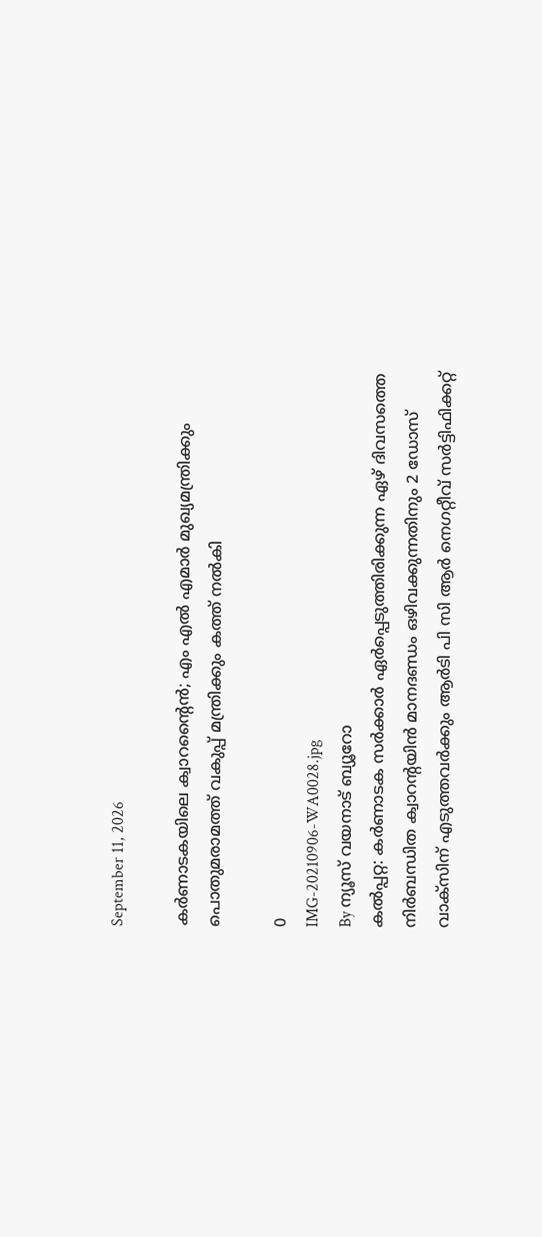September 11, 2026

കര്‍ണാടകയിലെ ക്വാറന്റൈന്‍; എം എല്‍ എമാര്‍ മുഖ്യമന്ത്രിക്കും പൊതുമരാമത്ത് വകുപ്പ് മന്ത്രിക്കും കത്ത് നല്‍കി

0
IMG-20210906-WA0028.jpg
By ന്യൂസ് വയനാട് ബ്യൂറോ
കല്‍പ്പറ്റ: കര്‍ണാടക സര്‍ക്കാര്‍ ഏര്‍പ്പെടുത്തിരിക്കുന്ന ഏഴ് ദിവസത്തെ നിര്‍ബന്ധിത ക്വാറന്റയിന്‍ മാനദണ്ഡം ഒഴിവക്കുന്നതിനും 2 ഡോസ് വാക്‌സിന് എടുത്തവര്‍ക്കും ആര്‍ടി പി സി ആര്‍ നെഗറ്റീവ് സര്‍ട്ടിഫിക്കറ്റ്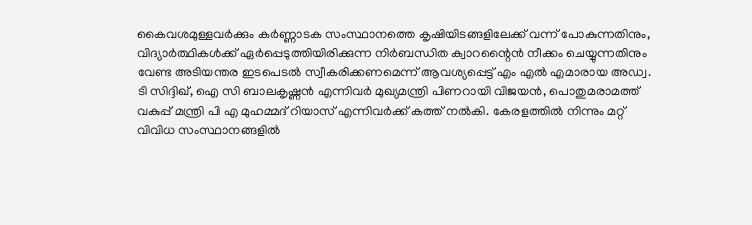കൈവശമുള്ളവര്‍ക്കും കര്‍ണ്ണാടക സംസ്ഥാനത്തെ കൃഷിയിടങ്ങളിലേക്ക് വന്ന് പോകുന്നതിനും, വിദ്യാര്‍ത്ഥികള്‍ക്ക് ഏര്‍പ്പെടുത്തിയിരിക്കുന്ന നിര്‍ബന്ധിത ക്വാറന്റൈന്‍ നീക്കം ചെയ്യുന്നതിനും വേണ്ട അടിയന്തര ഇടപെടല്‍ സ്വീകരിക്കണമെന്ന് ആവശ്യപ്പെട്ട് എം എല്‍ എമാരായ അഡ്വ. ടി സിദ്ദിഖ്, ഐ സി ബാലകൃഷ്ണന്‍ എന്നിവര്‍ മുഖ്യമന്ത്രി പിണറായി വിജയന്‍, പൊതുമരാമത്ത് വകുപ്പ് മന്ത്രി പി എ മുഹമ്മദ് റിയാസ് എന്നിവര്‍ക്ക് കത്ത് നല്‍കി. കേരളത്തില്‍ നിന്നും മറ്റ് വിവിധ സംസ്ഥാനങ്ങളില്‍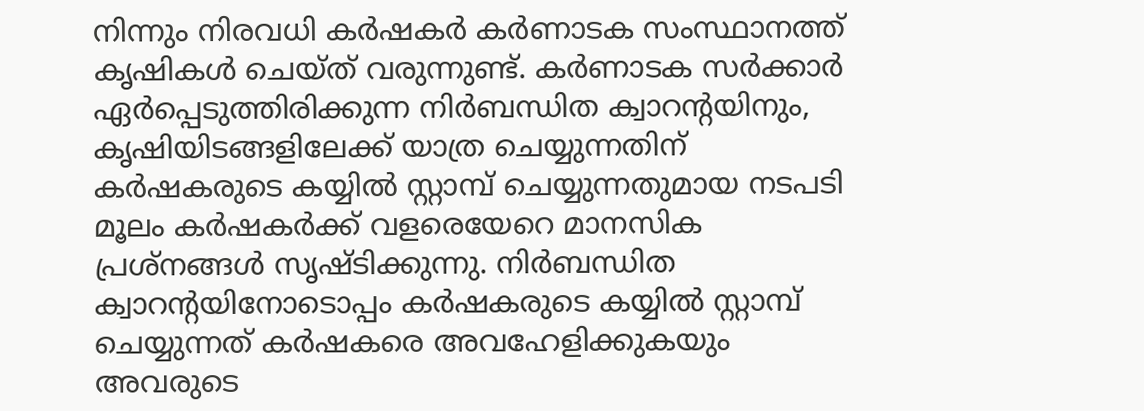നിന്നും നിരവധി കര്‍ഷകര്‍ കര്‍ണാടക സംസ്ഥാനത്ത് കൃഷികള്‍ ചെയ്ത് വരുന്നുണ്ട്. കര്‍ണാടക സര്‍ക്കാര്‍ ഏര്‍പ്പെടുത്തിരിക്കുന്ന നിര്‍ബന്ധിത ക്വാറന്റയിനും, കൃഷിയിടങ്ങളിലേക്ക് യാത്ര ചെയ്യുന്നതിന് കര്‍ഷകരുടെ കയ്യില്‍ സ്റ്റാമ്പ് ചെയ്യുന്നതുമായ നടപടി മൂലം കര്‍ഷകര്‍ക്ക് വളരെയേറെ മാനസിക പ്രശ്‌നങ്ങള്‍ സൃഷ്ടിക്കുന്നു. നിര്‍ബന്ധിത ക്വാറന്റയിനോടൊപ്പം കര്‍ഷകരുടെ കയ്യില്‍ സ്റ്റാമ്പ് ചെയ്യുന്നത് കര്‍ഷകരെ അവഹേളിക്കുകയും അവരുടെ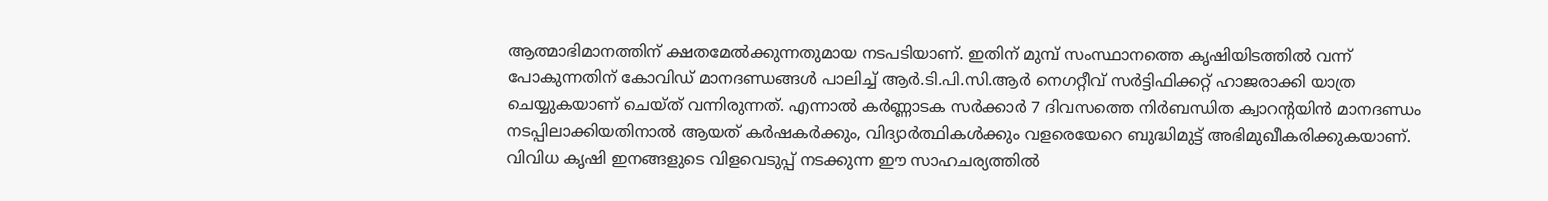ആത്മാഭിമാനത്തിന് ക്ഷതമേല്‍ക്കുന്നതുമായ നടപടിയാണ്. ഇതിന് മുമ്പ് സംസ്ഥാനത്തെ കൃഷിയിടത്തില്‍ വന്ന് പോകുന്നതിന് കോവിഡ് മാനദണ്ഡങ്ങള്‍ പാലിച്ച് ആര്‍.ടി.പി.സി.ആര്‍ നെഗറ്റീവ് സര്‍ട്ടിഫിക്കറ്റ് ഹാജരാക്കി യാത്ര ചെയ്യുകയാണ് ചെയ്ത് വന്നിരുന്നത്. എന്നാല്‍ കര്‍ണ്ണാടക സര്‍ക്കാര്‍ 7 ദിവസത്തെ നിര്‍ബന്ധിത ക്വാറന്റയിന്‍ മാനദണ്ഡം നടപ്പിലാക്കിയതിനാല്‍ ആയത് കര്‍ഷകര്‍ക്കും, വിദ്യാര്‍ത്ഥികള്‍ക്കും വളരെയേറെ ബുദ്ധിമുട്ട് അഭിമുഖീകരിക്കുകയാണ്. വിവിധ കൃഷി ഇനങ്ങളുടെ വിളവെടുപ്പ് നടക്കുന്ന ഈ സാഹചര്യത്തില്‍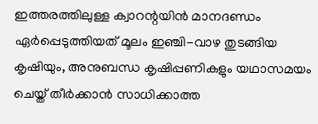ഇത്തരത്തിലുള്ള ക്വാറന്റയിന്‍ മാനദണ്ഡം ഏര്‍പ്പെടുത്തിയത് മൂലം ഇഞ്ചി-വാഴ തുടങ്ങിയ കൃഷിയും, അനുബന്ധ കൃഷിപ്പണികളും യഥാസമയം ചെയ്ത് തീര്‍ക്കാന്‍ സാധിക്കാത്ത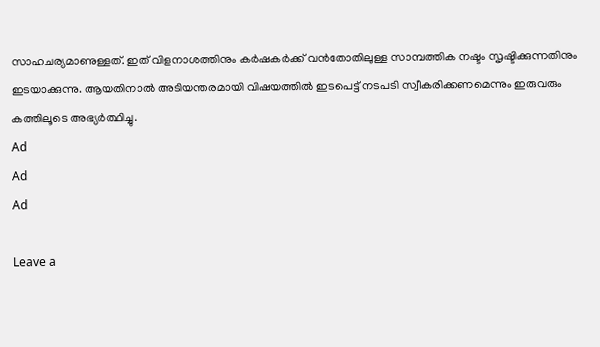സാഹചര്യമാണുള്ളത്. ഇത് വിളനാശത്തിനും കര്‍ഷകര്‍ക്ക് വന്‍തോതിലുള്ള സാമ്പത്തിക നഷ്ടം സൃഷ്ടിക്കുന്നതിനും ഇടയാക്കുന്നു. ആയതിനാല്‍ അടിയന്തരമായി വിഷയത്തില്‍ ഇടപെട്ട് നടപടി സ്വീകരിക്കണമെന്നും ഇരുവരും കത്തിലൂടെ അഭ്യര്‍ത്ഥിച്ചു.
Ad
Ad
Ad

Leave a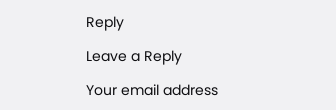Reply

Leave a Reply

Your email address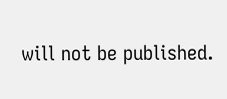will not be published.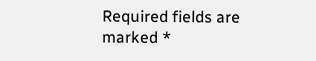Required fields are marked *